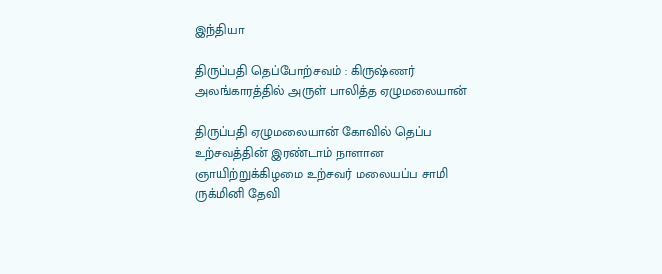இந்தியா

திருப்பதி தெப்போற்சவம் : கிருஷ்ணர் அலங்காரத்தில் அருள் பாலித்த ஏழுமலையான்

திருப்பதி ஏழுமலையான் கோவில் தெப்ப உற்சவத்தின் இரண்டாம் நாளான ஞாயிற்றுக்கிழமை உற்சவர் மலையப்ப சாமி ருக்மினி தேவி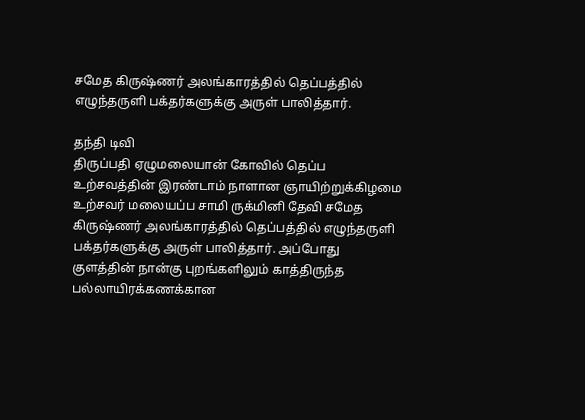சமேத கிருஷ்ணர் அலங்காரத்தில் தெப்பத்தில் எழுந்தருளி பக்தர்களுக்கு அருள் பாலித்தார்.

தந்தி டிவி
திருப்பதி ஏழுமலையான் கோவில் தெப்ப உற்சவத்தின் இரண்டாம் நாளான ஞாயிற்றுக்கிழமை உற்சவர் மலையப்ப சாமி ருக்மினி தேவி சமேத கிருஷ்ணர் அலங்காரத்தில் தெப்பத்தில் எழுந்தருளி பக்தர்களுக்கு அருள் பாலித்தார். அப்போது குளத்தின் நான்கு புறங்களிலும் காத்திருந்த பல்லாயிரக்கணக்கான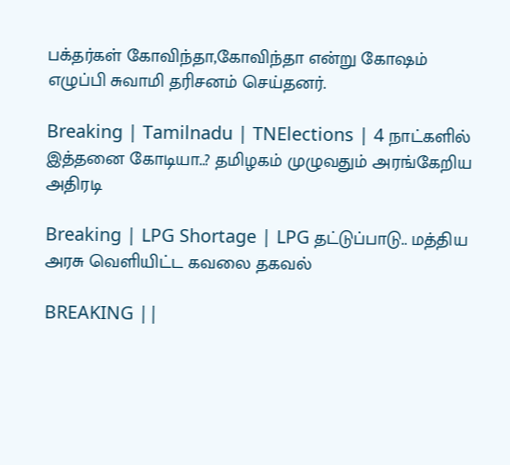பக்தர்கள் கோவிந்தா,கோவிந்தா என்று கோஷம் எழுப்பி சுவாமி தரிசனம் செய்தனர்.

Breaking | Tamilnadu | TNElections | 4 நாட்களில் இத்தனை கோடியா..? தமிழகம் முழுவதும் அரங்கேறிய அதிரடி

Breaking | LPG Shortage | LPG தட்டுப்பாடு.. மத்திய அரசு வெளியிட்ட கவலை தகவல்

BREAKING ||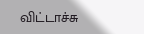விட்டாச்சு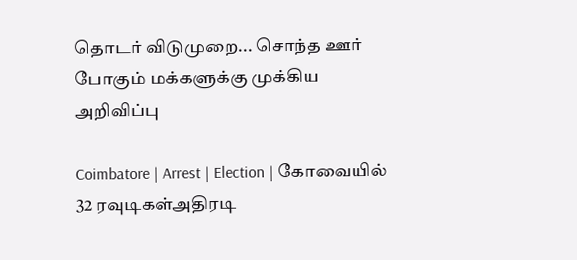தொடர் விடுமுறை... சொந்த ஊர் போகும் மக்களுக்கு முக்கிய அறிவிப்பு

Coimbatore | Arrest | Election | கோவையில் 32 ரவுடிகள்அதிரடி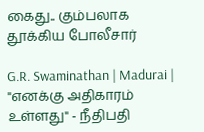கைது.. கும்பலாக தூக்கிய போலீசார்

G.R. Swaminathan | Madurai | "எனக்கு அதிகாரம் உள்ளது" - நீதிபதி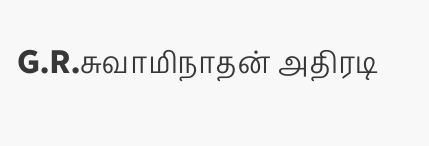G.R.சுவாமிநாதன் அதிரடி